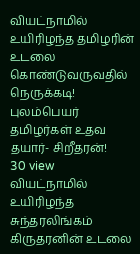வியட்நாமில் உயிரிழந்த தமிழரின் உடலை கொண்டுவருவதில் நெருக்கடி! புலம்பெயர் தமிழர்கள் உதவ தயார்- சிறீதரன்!
30 view
வியட்நாமில் உயிரிழந்த சுந்தரலிங்கம் கிருதரனின் உடலை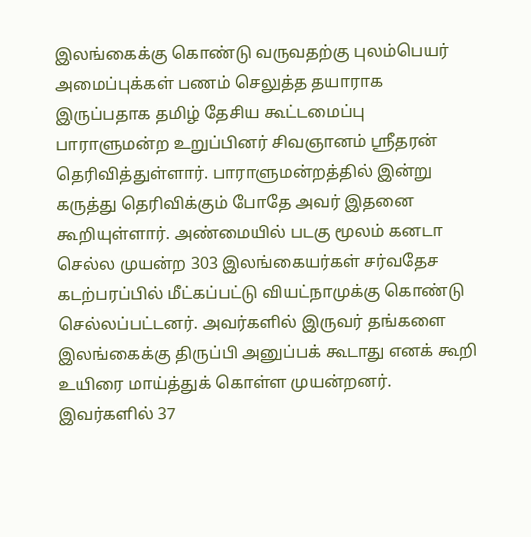இலங்கைக்கு கொண்டு வருவதற்கு புலம்பெயர் அமைப்புக்கள் பணம் செலுத்த தயாராக இருப்பதாக தமிழ் தேசிய கூட்டமைப்பு பாராளுமன்ற உறுப்பினர் சிவஞானம் ஸ்ரீதரன் தெரிவித்துள்ளார். பாராளுமன்றத்தில் இன்று கருத்து தெரிவிக்கும் போதே அவர் இதனை கூறியுள்ளார். அண்மையில் படகு மூலம் கனடா செல்ல முயன்ற 303 இலங்கையர்கள் சர்வதேச கடற்பரப்பில் மீட்கப்பட்டு வியட்நாமுக்கு கொண்டு செல்லப்பட்டனர். அவர்களில் இருவர் தங்களை இலங்கைக்கு திருப்பி அனுப்பக் கூடாது எனக் கூறி உயிரை மாய்த்துக் கொள்ள முயன்றனர். இவர்களில் 37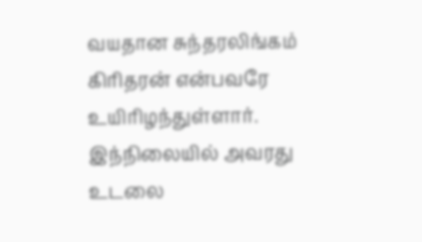வயதான சுந்தரலிங்கம் கிரிதரன் என்பவரே உயிரிழந்துள்ளார். இந்நிலையில் அவரது உடலை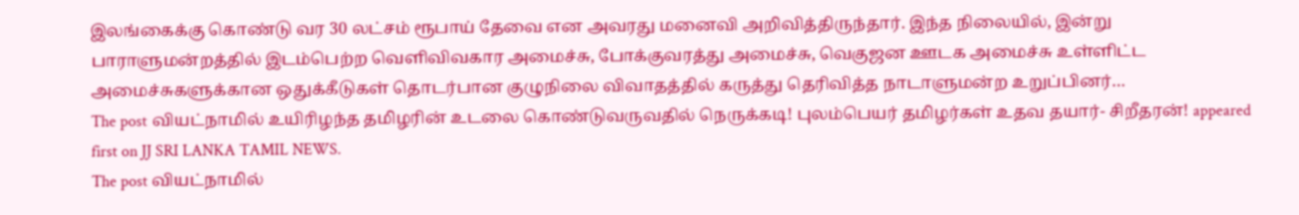இலங்கைக்கு கொண்டு வர 30 லட்சம் ரூபாய் தேவை என அவரது மனைவி அறிவித்திருந்தார். இந்த நிலையில், இன்று பாராளுமன்றத்தில் இடம்பெற்ற வெளிவிவகார அமைச்சு, போக்குவரத்து அமைச்சு, வெகுஜன ஊடக அமைச்சு உள்ளிட்ட அமைச்சுகளுக்கான ஒதுக்கீடுகள் தொடர்பான குழுநிலை விவாதத்தில் கருத்து தெரிவித்த நாடாளுமன்ற உறுப்பினர்…
The post வியட்நாமில் உயிரிழந்த தமிழரின் உடலை கொண்டுவருவதில் நெருக்கடி! புலம்பெயர் தமிழர்கள் உதவ தயார்- சிறீதரன்! appeared first on JJ SRI LANKA TAMIL NEWS.
The post வியட்நாமில்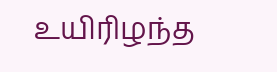உயிரிழந்த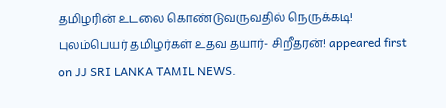தமிழரின் உடலை கொண்டுவருவதில் நெருக்கடி! புலம்பெயர் தமிழர்கள் உதவ தயார்- சிறீதரன்! appeared first on JJ SRI LANKA TAMIL NEWS.